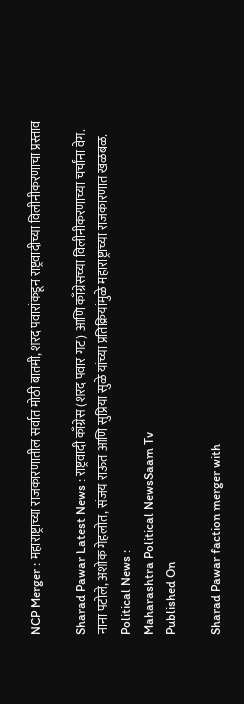NCP Merger : महाराष्ट्राच्या राजकारणातील सर्वात मोठी बातमी, शरद पवारांकडून राष्ट्रवादीच्या विलीनीकरणाचा प्रस्ताव

Sharad Pawar Latest News : राष्ट्रवादी काँग्रेस (शरद पवार गट) आणि काँग्रेसच्या विलीनीकरणाच्या चर्चांना वेग. नाना पटोले, अशोक गेहलोत, संजय राऊत आणि सुप्रिया सुळे यांच्या प्रतिक्रियांमुळे महाराष्ट्राच्या राजकारणात खळबळ.
Political News :
Maharashtra Political NewsSaam Tv
Published On

Sharad Pawar faction merger with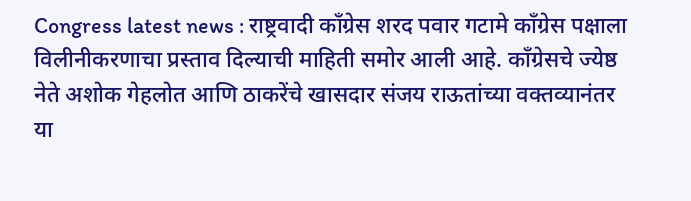Congress latest news : राष्ट्रवादी काँग्रेस शरद पवार गटामे काँग्रेस पक्षाला विलीनीकरणाचा प्रस्ताव दिल्याची माहिती समोर आली आहे. काँग्रेसचे ज्येष्ठ नेते अशोक गेहलोत आणि ठाकरेंचे खासदार संजय राऊतांच्या वक्तव्यानंतर या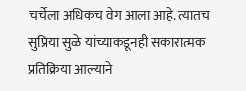चर्चेला अधिकच वेग आला आहे. त्यातच सुप्रिया सुळे यांच्याकडूनही सकारात्मक प्रतिक्रिया आल्याने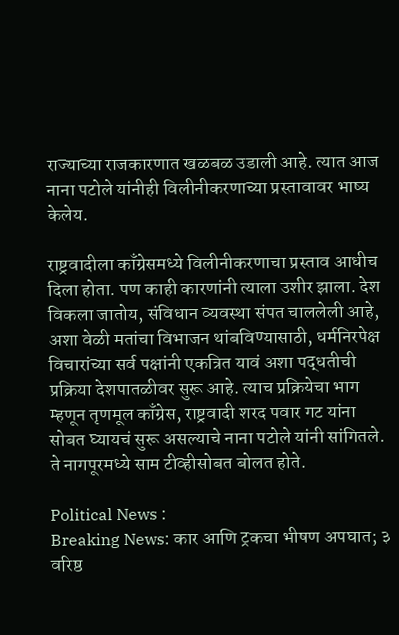राज्याच्या राजकारणात खळबळ उडाली आहे. त्यात आज नाना पटोले यांनीही विलीनीकरणाच्या प्रस्तावावर भाष्य केलेय.

राष्ट्रवादीला काँग्रेसमध्ये विलीनीकरणाचा प्रस्ताव आधीच दिला होता. पण काही कारणांनी त्याला उशीर झाला. देश विकला जातोय, संविधान व्यवस्था संपत चाललेली आहे, अशा वेळी मतांचा विभाजन थांबविण्यासाठी, धर्मनिरपेक्ष विचारांच्या सर्व पक्षांनी एकत्रित यावं अशा पद्धतीची प्रक्रिया देशपातळीवर सुरू आहे. त्याच प्रक्रियेचा भाग म्हणून तृणमूल काँग्रेस, राष्ट्रवादी शरद पवार गट यांना सोबत घ्यायचं सुरू असल्याचे नाना पटोले यांनी सांगितले. ते नागपूरमध्ये साम टीव्हीसोबत बोलत होते.

Political News :
Breaking News: कार आणि ट्रकचा भीषण अपघात; ३ वरिष्ठ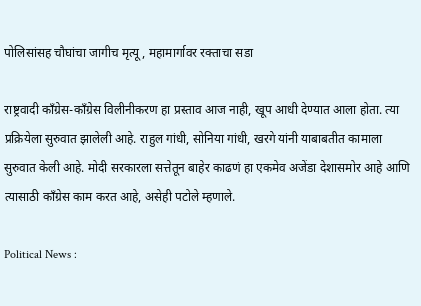पोलिसांसह चौघांचा जागीच मृत्यू, महामार्गावर रक्ताचा सडा

राष्ट्रवादी काँग्रेस-काँग्रेस विलीनीकरण हा प्रस्ताव आज नाही, खूप आधी देण्यात आला होता. त्या प्रक्रियेला सुरुवात झालेली आहे. राहुल गांधी, सोनिया गांधी, खरगे यांनी याबाबतीत कामाला सुरुवात केली आहे. मोदी सरकारला सत्तेतून बाहेर काढणं हा एकमेव अजेंडा देशासमोर आहे आणि त्यासाठी काँग्रेस काम करत आहे, असेही पटोले म्हणाले.

Political News :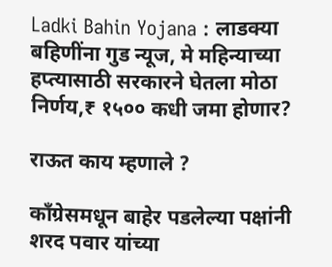Ladki Bahin Yojana : लाडक्या बहि‍णींना गुड न्यूज, मे महिन्याच्या हप्त्यासाठी सरकारने घेतला मोठा निर्णय,₹ १५०० कधी जमा होणार?

राऊत काय म्हणाले ?

काँग्रेसमधून बाहेर पडलेल्या पक्षांनी शरद पवार यांच्या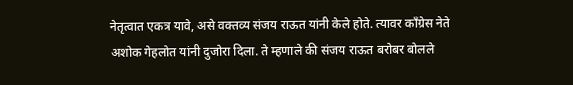नेतृत्वात एकत्र यावे, असे वक्तव्य संजय राऊत यांनी केले होते. त्यावर काँग्रेस नेते अशोक गेहलोत यांनी दुजोरा दिला. ते म्हणाले की संजय राऊत बरोबर बोलले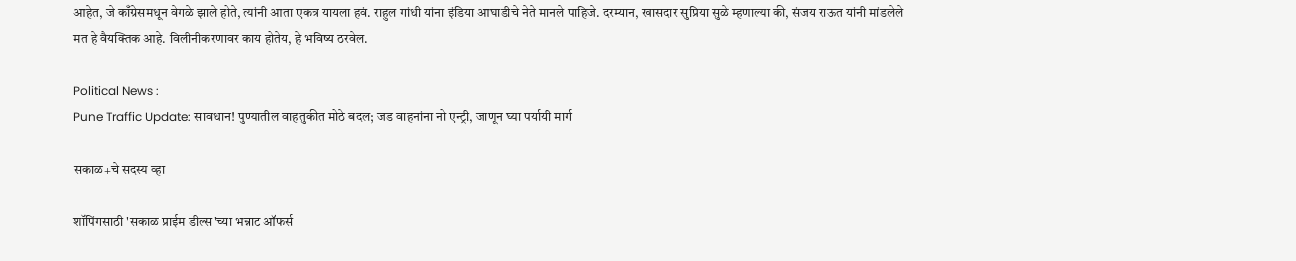आहेत, जे काँग्रेसमधून वेगळे झाले होते, त्यांनी आता एकत्र यायला हवं. राहुल गांधी यांना इंडिया आघाडीचे नेते मानले पाहिजे. दरम्यान, खासदार सुप्रिया सुळे म्हणाल्या की, संजय राऊत यांनी मांडलेले मत हे वैयक्तिक आहे. विलीनीकरणावर काय होतेय, हे भविष्य ठरवेल.

Political News :
Pune Traffic Update: सावधान! पुण्यातील वाहतुकीत मोठे बदल; जड वाहनांना नो एन्ट्री, जाणून घ्या पर्यायी मार्ग

सकाळ+चे सदस्य व्हा

शॉपिंगसाठी 'सकाळ प्राईम डील्स'च्या भन्नाट ऑफर्स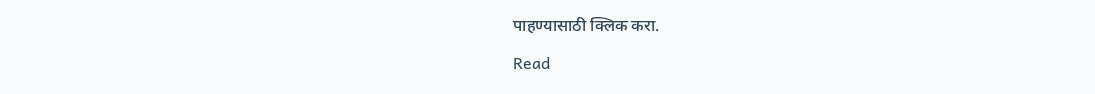पाहण्यासाठी क्लिक करा.

Read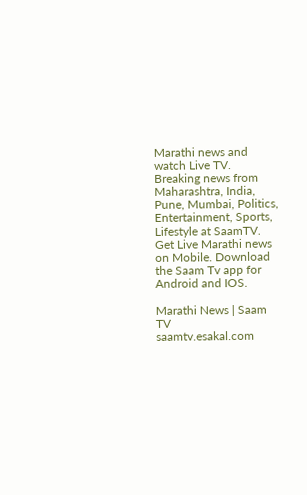Marathi news and watch Live TV. Breaking news from Maharashtra, India, Pune, Mumbai, Politics, Entertainment, Sports, Lifestyle at SaamTV. Get Live Marathi news on Mobile. Download the Saam Tv app for Android and IOS.

Marathi News | Saam TV
saamtv.esakal.com